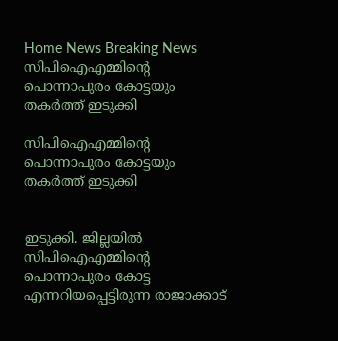Home News Breaking News സിപിഐഎമ്മിന്റെ പൊന്നാപുരം കോട്ടയും തകർത്ത് ഇടുക്കി

സിപിഐഎമ്മിന്റെ പൊന്നാപുരം കോട്ടയും തകർത്ത് ഇടുക്കി


ഇടുക്കി. ജില്ലയിൽ സിപിഐഎമ്മിന്റെ പൊന്നാപുരം കോട്ട എന്നറിയപ്പെട്ടിരുന്ന രാജാക്കാട്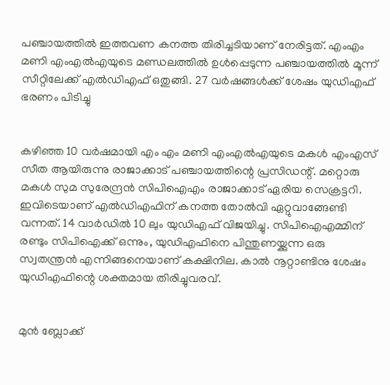പഞ്ചായത്തിൽ ഇത്തവണ കനത്ത തിരിച്ചടിയാണ് നേരിട്ടത്. എംഎം മണി എംഎൽഎയുടെ മണ്ഡലത്തിൽ ഉൾപ്പെടുന്ന പഞ്ചായത്തിൽ മൂന്ന് സീറ്റിലേക്ക് എൽഡിഎഫ് ഒതുങ്ങി. 27 വർഷങ്ങൾക്ക് ശേഷം യുഡിഎഫ് ഭരണം പിടിച്ചു


കഴിഞ്ഞ 10 വർഷമായി എം എം മണി എംഎൽഎയുടെ മകൾ എംഎസ് സീത ആയിരുന്നു രാജാക്കാട് പഞ്ചായത്തിന്റെ പ്രസിഡന്റ്. മറ്റൊരു മകൾ സുമ സുരേന്ദ്രൻ സിപിഐഎം രാജാക്കാട് ഏരിയ സെക്രട്ടറി. ഇവിടെയാണ് എൽഡിഎഫിന് കനത്ത തോൽവി ഏറ്റുവാങ്ങേണ്ടി വന്നത്. 14 വാർഡിൽ 10 ലും യുഡിഎഫ് വിജയിച്ചു. സിപിഐഎമ്മിന് രണ്ടും സിപിഐക്ക് ഒന്നും, യുഡിഎഫിനെ പിന്തുണയ്ക്കുന്ന ഒരു സ്വതന്ത്രൻ എന്നിങ്ങനെയാണ് കക്ഷിനില. കാൽ നൂറ്റാണ്ടിനു ശേഷം യുഡിഎഫിന്റെ ശക്തമായ തിരിച്ചുവരവ്.


മുൻ ബ്ലോക്ക്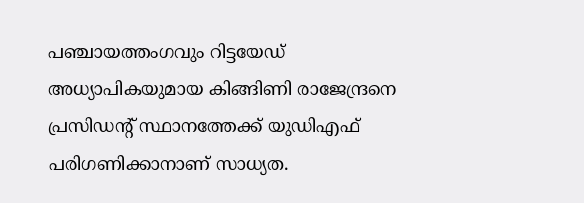പഞ്ചായത്തംഗവും റിട്ടയേഡ് അധ്യാപികയുമായ കിങ്ങിണി രാജേന്ദ്രനെ പ്രസിഡന്റ് സ്ഥാനത്തേക്ക് യുഡിഎഫ് പരിഗണിക്കാനാണ് സാധ്യത.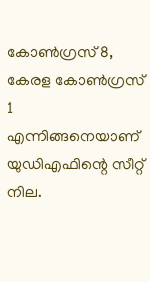കോൺഗ്രസ് 8, കേരള കോൺഗ്രസ് 1 എന്നിങ്ങനെയാണ് യുഡിഎഫിന്റെ സീറ്റ് നില.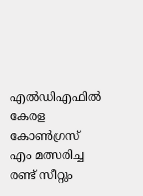എൽഡിഎഫിൽ കേരള കോൺഗ്രസ് എം മത്സരിച്ച രണ്ട് സീറ്റും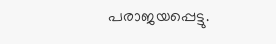പരാജയപ്പെട്ടു.